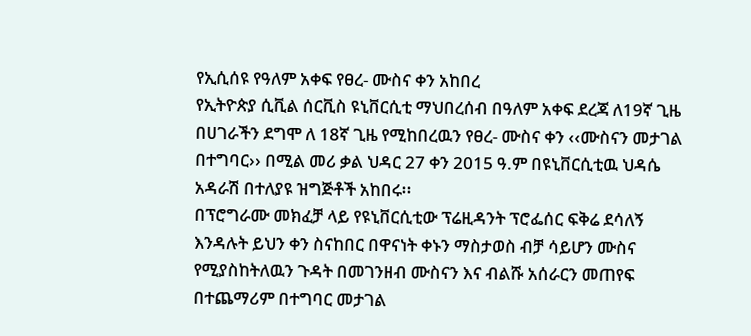የኢሲሰዩ የዓለም አቀፍ የፀረ- ሙስና ቀን አከበረ
የኢትዮጵያ ሲቪል ሰርቪስ ዩኒቨርሲቲ ማህበረሰብ በዓለም አቀፍ ደረጃ ለ19ኛ ጊዜ በሀገራችን ደግሞ ለ 18ኛ ጊዜ የሚከበረዉን የፀረ- ሙስና ቀን ‹‹ሙስናን መታገል በተግባር›› በሚል መሪ ቃል ህዳር 27 ቀን 2015 ዓ.ም በዩኒቨርሲቲዉ ህዳሴ አዳራሽ በተለያዩ ዝግጅቶች አከበሩ፡፡
በፕሮግራሙ መክፈቻ ላይ የዩኒቨርሲቲው ፕሬዚዳንት ፕሮፌሰር ፍቅሬ ደሳለኝ እንዳሉት ይህን ቀን ስናከበር በዋናነት ቀኑን ማስታወስ ብቻ ሳይሆን ሙስና የሚያስከትለዉን ጉዳት በመገንዘብ ሙስናን እና ብልሹ አሰራርን መጠየፍ በተጨማሪም በተግባር መታገል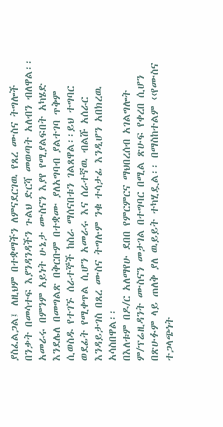ያስፈልጋል፤ ለዚህም በተቋማችን ለምናደርገዉ የጸረ ሙስና ትግሎች በንቃት በመሳተፍ እያንዳንዳችን ጉልህ ድርሻ መወጣት አለብን ብለዋል፡፡ አመራሩ በምንም አይነት ሁኔታ ሙስናን እያየ የሚያልፍበት አካሄድ እንደሌለ በመግልጽ በቅርቡም በተቋሙ ያለአግባብ ያልተገባ ጥቅም ሲወስዱ የተገኙ ሰራተኞች ከስራ ማሰናበቱን ገልጸዋል፡፡ይህ ተግባር ወደፊት የሚቀጥል ሲሆን አመራሩ እና ሰራተኛዉ ብልሹ አሰራር እንዳይታገስ በጸረ ሙስና ትግሉም ንቁ ተሳታፊ እንዲሆን አበክረዉ አሳስበዋል፡፡
በእለቱም በዶ/ር አለማየሁ ደበበ የምርምርና ማህበረሰብ አገልግሎት ም/ፕሬዚዳንት ሙስናን መታገል በተግባር በሚል ጽሁፍ የቀረበ ሲሆን በጽሁፉም ላይ ጠለቅ ያለ ዉይይት ተካሂዷል፡፡ በማስከተልም ‹‹የሙስና ተጋላጭነት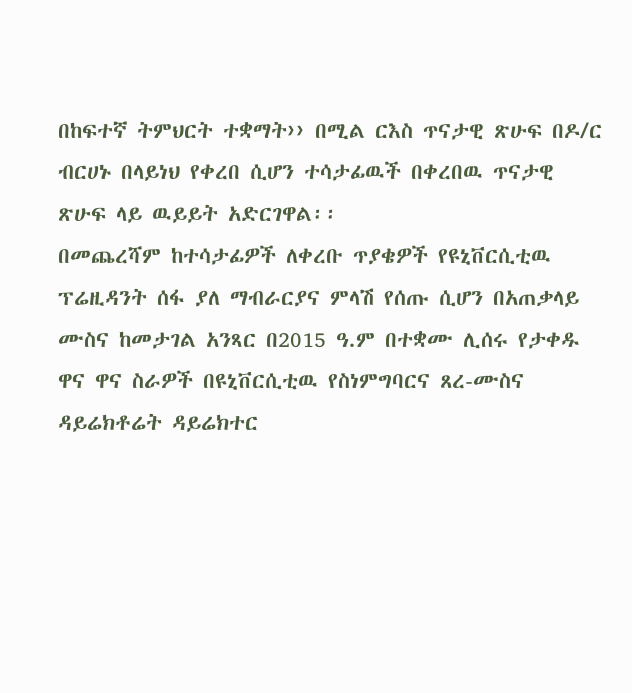በከፍተኛ ትምህርት ተቋማት›› በሚል ርእስ ጥናታዊ ጽሁፍ በዶ/ር ብርሀኑ በላይነህ የቀረበ ሲሆን ተሳታፊዉች በቀረበዉ ጥናታዊ ጽሁፍ ላይ ዉይይት አድርገዋል፡፡
በመጨረሻም ከተሳታፊዎች ለቀረቡ ጥያቄዎች የዩኒቨርሲቲዉ ፕሬዚዳንት ሰፋ ያለ ማብራርያና ምላሽ የሰጡ ሲሆን በአጠቃላይ ሙስና ከመታገል አንጻር በ2015 ዓ.ም በተቋሙ ሊሰሩ የታቀዱ ዋና ዋና ስራዎች በዩኒቨርሲቲዉ የስነምግባርና ጸረ-ሙስና ዳይሬክቶሬት ዳይሬክተር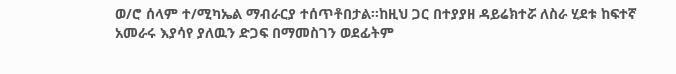ወ/ሮ ሰላም ተ/ሚካኤል ማብራርያ ተሰጥቶበታል፡፡ከዚህ ጋር በተያያዘ ዳይሬክተሯ ለስራ ሂደቱ ከፍተኛ አመራሩ እያሳየ ያለዉን ድጋፍ በማመስገን ወደፊትም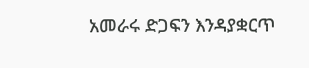አመራሩ ድጋፍን እንዳያቋርጥ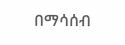በማሳሰብ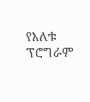የእለቱ ፕሮግራም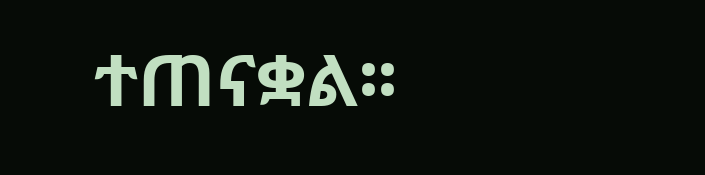ተጠናቋል፡፡